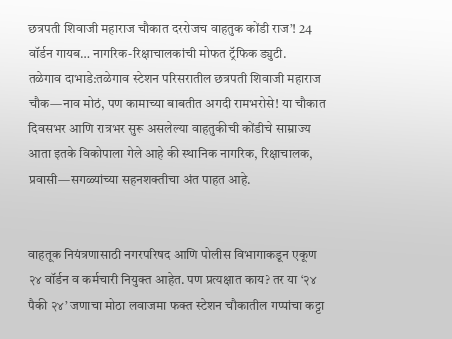छत्रपती शिवाजी महाराज चौकात दररोजच वाहतुक कोंडी राज’! 24 वॉर्डन गायब… नागरिक-रिक्षाचालकांची मोफत ट्रॅफिक ड्युटी.
तळेगाव दाभाडे:तळेगाव स्टेशन परिसरातील छत्रपती शिवाजी महाराज चौक—नाव मोठं, पण कामाच्या बाबतीत अगदी रामभरोसे! या चौकात दिवसभर आणि रात्रभर सुरू असलेल्या वाहतुकीची कोंडीचे साम्राज्य आता इतके विकोपाला गेले आहे की स्थानिक नागरिक, रिक्षाचालक, प्रवासी—सगळ्यांच्या सहनशक्तीचा अंत पाहत आहे.


वाहतूक नियंत्रणासाठी नगरपरिषद आणि पोलीस विभागाकडून एकूण २४ वॉर्डन व कर्मचारी नियुक्त आहेत. पण प्रत्यक्षात काय? तर या ‘२४ पैकी २४’ जणाचा मोठा लवाजमा फक्त स्टेशन चौकातील गप्पांचा कट्टा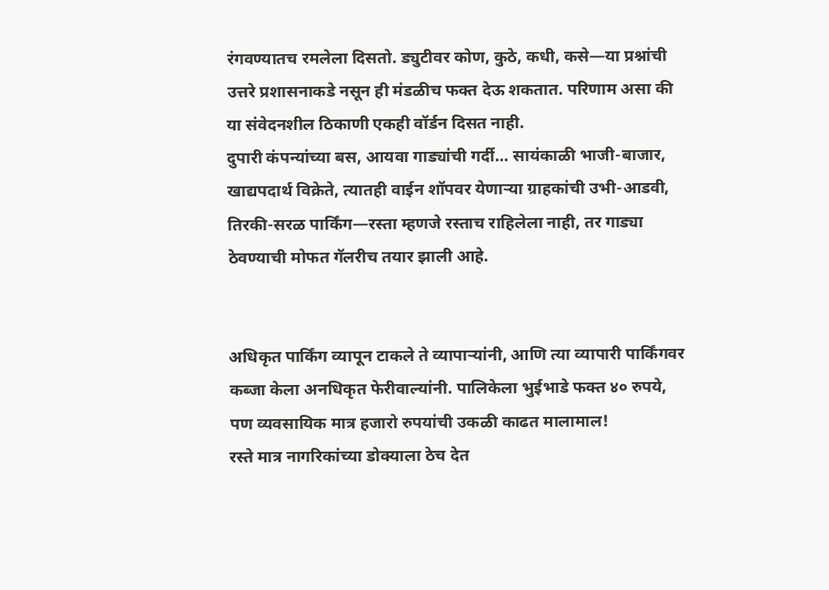रंगवण्यातच रमलेला दिसतो. ड्युटीवर कोण, कुठे, कधी, कसे—या प्रश्नांची उत्तरे प्रशासनाकडे नसून ही मंडळीच फक्त देऊ शकतात. परिणाम असा की या संवेदनशील ठिकाणी एकही वॉर्डन दिसत नाही.
दुपारी कंपन्यांच्या बस, आयवा गाड्यांची गर्दी… सायंकाळी भाजी-बाजार, खाद्यपदार्थ विक्रेते, त्यातही वाईन शॉपवर येणाऱ्या ग्राहकांची उभी-आडवी, तिरकी-सरळ पार्किंग—रस्ता म्हणजे रस्ताच राहिलेला नाही, तर गाड्या ठेवण्याची मोफत गॅलरीच तयार झाली आहे.


अधिकृत पार्किंग व्यापून टाकले ते व्यापाऱ्यांनी, आणि त्या व्यापारी पार्किंगवर कब्जा केला अनधिकृत फेरीवाल्यांनी. पालिकेला भुईभाडे फक्त ४० रुपये, पण व्यवसायिक मात्र हजारो रुपयांची उकळी काढत मालामाल!
रस्ते मात्र नागरिकांच्या डोक्याला ठेच देत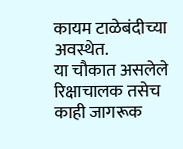कायम टाळेबंदीच्या अवस्थेत.
या चौकात असलेले रिक्षाचालक तसेच काही जागरूक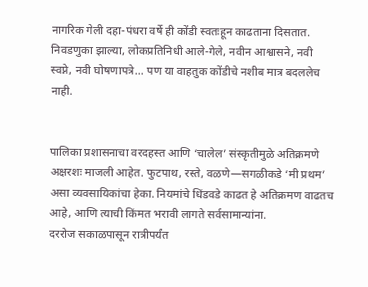नागरिक गेली दहा-पंधरा वर्षे ही कोंडी स्वतःहून काढताना दिसतात. निवडणुका झाल्या, लोकप्रतिनिधी आले-गेले, नवीन आश्वासने, नवी स्वप्ने, नवी घोषणापत्रे… पण या वाहतुक कोंडीचे नशीब मात्र बदललेच नाही.


पालिका प्रशासनाचा वरदहस्त आणि ‘चालेल’ संस्कृतीमुळे अतिक्रमणे अक्षरशः माजली आहेत. फुटपाथ, रस्ते, वळणे—सगळीकडे ‘मी प्रथम’ असा व्यवसायिकांचा हेका. नियमांचे धिंडवडे काढत हे अतिक्रमण वाढतच आहे, आणि त्याची किंमत भरावी लागते सर्वसामान्यांना.
दररोज सकाळपासून रात्रीपर्यंत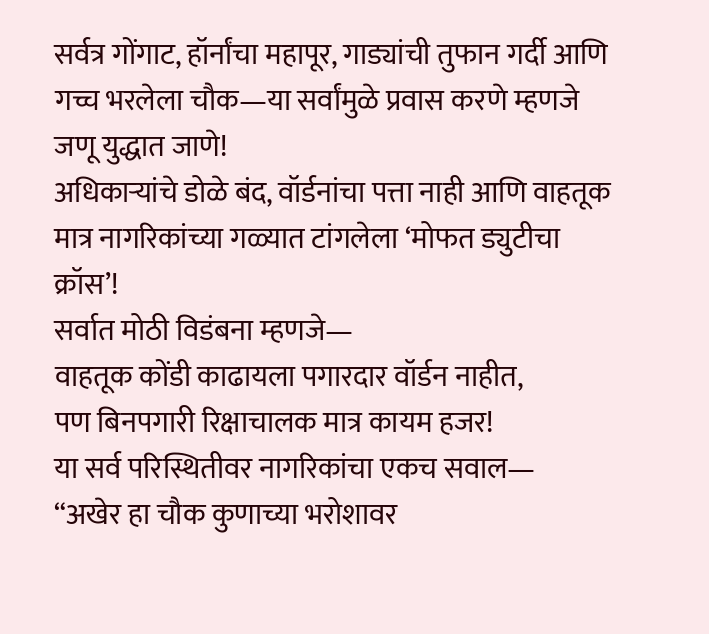सर्वत्र गोंगाट, हॉर्नांचा महापूर, गाड्यांची तुफान गर्दी आणि गच्च भरलेला चौक—या सर्वांमुळे प्रवास करणे म्हणजे जणू युद्धात जाणे!
अधिकाऱ्यांचे डोळे बंद, वॉर्डनांचा पत्ता नाही आणि वाहतूक मात्र नागरिकांच्या गळ्यात टांगलेला ‘मोफत ड्युटीचा क्रॉस’!
सर्वात मोठी विडंबना म्हणजे—
वाहतूक कोंडी काढायला पगारदार वॉर्डन नाहीत,
पण बिनपगारी रिक्षाचालक मात्र कायम हजर!
या सर्व परिस्थितीवर नागरिकांचा एकच सवाल—
“अखेर हा चौक कुणाच्या भरोशावर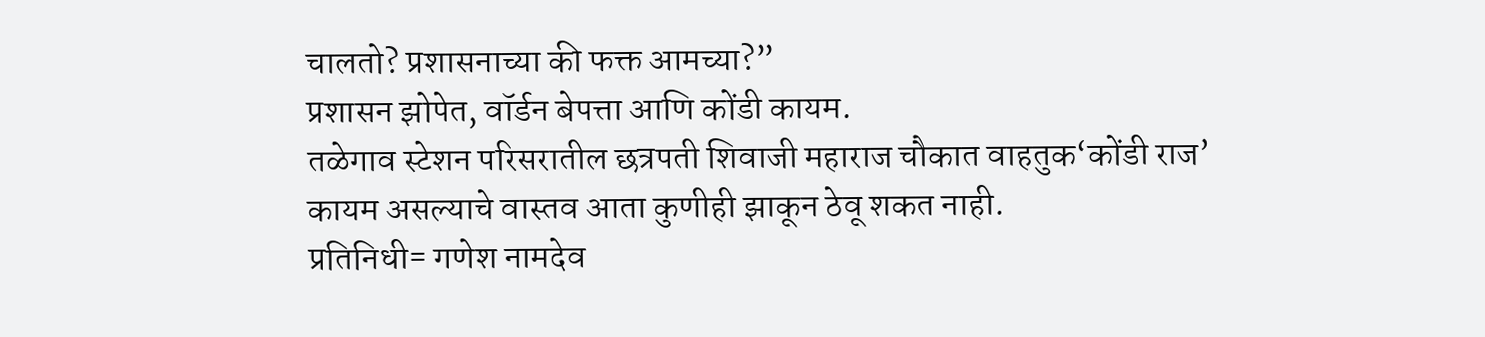चालतो? प्रशासनाच्या की फक्त आमच्या?”
प्रशासन झोपेत, वॉर्डन बेपत्ता आणि कोंडी कायम.
तळेगाव स्टेशन परिसरातील छत्रपती शिवाजी महाराज चौकात वाहतुक‘कोंडी राज’ कायम असल्याचे वास्तव आता कुणीही झाकून ठेवू शकत नाही.
प्रतिनिधी= गणेश नामदेव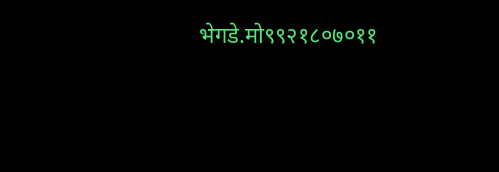भेगडे.मो९९२१८०७०११